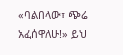«ባልበላው፣ ጭሬ አፈሰዋለሁ!» ይህ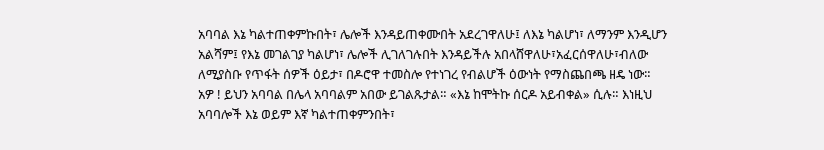አባባል እኔ ካልተጠቀምኩበት፣ ሌሎች እንዳይጠቀሙበት አደረገዋለሁ፤ ለእኔ ካልሆነ፣ ለማንም እንዲሆን አልሻም፤ የእኔ መገልገያ ካልሆነ፣ ሌሎች ሊገለገሉበት እንዳይችሉ አበላሸዋለሁ፣አፈርሰዋለሁ፣ብለው ለሚያስቡ የጥፋት ሰዎች ዕይታ፣ በዶሮዋ ተመስሎ የተነገረ የብልሆች ዕውነት የማስጨበጫ ዘዴ ነው። አዎ ! ይህን አባባል በሌላ አባባልም አበው ይገልጹታል። «እኔ ከሞትኩ ሰርዶ አይብቀል» ሲሉ። እነዚህ አባባሎች እኔ ወይም እኛ ካልተጠቀምንበት፣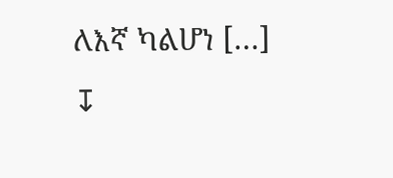ለእኛ ካልሆነ […]
↧